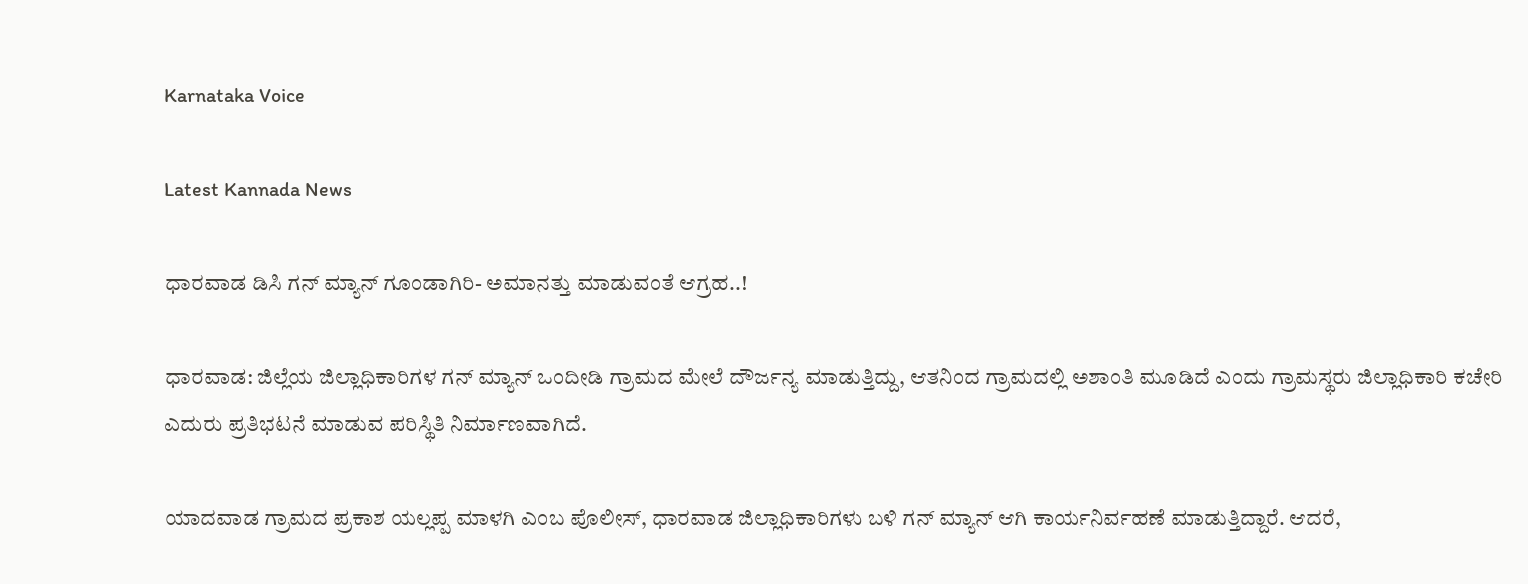Karnataka Voice

Latest Kannada News

ಧಾರವಾಡ ಡಿಸಿ ಗನ್ ಮ್ಯಾನ್ ಗೂಂಡಾಗಿರಿ- ಅಮಾನತ್ತು ಮಾಡುವಂತೆ ಆಗ್ರಹ..!

ಧಾರವಾಡ: ಜಿಲ್ಲೆಯ ಜಿಲ್ಲಾಧಿಕಾರಿಗಳ ಗನ್ ಮ್ಯಾನ್ ಒಂದೀಡಿ ಗ್ರಾಮದ ಮೇಲೆ ದೌರ್ಜನ್ಯ ಮಾಡುತ್ತಿದ್ದು, ಆತನಿಂದ ಗ್ರಾಮದಲ್ಲಿ ಅಶಾಂತಿ ಮೂಡಿದೆ ಎಂದು ಗ್ರಾಮಸ್ಥರು ಜಿಲ್ಲಾಧಿಕಾರಿ ಕಚೇರಿ ಎದುರು ಪ್ರತಿಭಟನೆ ಮಾಡುವ ಪರಿಸ್ಥಿತಿ ನಿರ್ಮಾಣವಾಗಿದೆ.

ಯಾದವಾಡ ಗ್ರಾಮದ ಪ್ರಕಾಶ ಯಲ್ಲಪ್ಪ ಮಾಳಗಿ ಎಂಬ ಪೊಲೀಸ್, ಧಾರವಾಡ ಜಿಲ್ಲಾಧಿಕಾರಿಗಳು ಬಳಿ ಗನ್ ಮ್ಯಾನ್ ಆಗಿ ಕಾರ್ಯನಿರ್ವಹಣೆ ಮಾಡುತ್ತಿದ್ದಾರೆ. ಆದರೆ,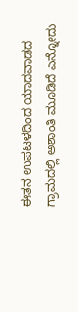ಈತನ ಉಪಟಳದಿಂದ ಯಾದವಾಡದ ಗ್ರಾಮದಲ್ಲಿ ಅಶಾಂತಿ ಮೂಡಿದೆ ಎನ್ನೋದು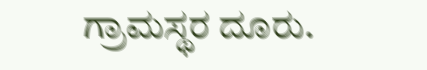ಗ್ರಾಮಸ್ಥರ ದೂರು.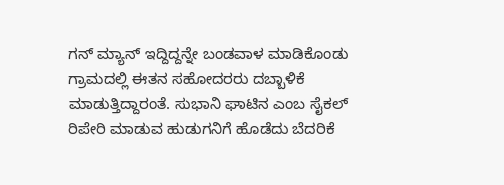ಗನ್ ಮ್ಯಾನ್ ಇದ್ದಿದ್ದನ್ನೇ ಬಂಡವಾಳ ಮಾಡಿಕೊಂಡು ಗ್ರಾಮದಲ್ಲಿ ಈತನ ಸಹೋದರರು ದಬ್ಬಾಳಿಕೆ ಮಾಡುತ್ತಿದ್ದಾರಂತೆ. ಸುಭಾನಿ ಘಾಟಿನ ಎಂಬ ಸೈಕಲ್ ರಿಪೇರಿ ಮಾಡುವ ಹುಡುಗನಿಗೆ ಹೊಡೆದು ಬೆದರಿಕೆ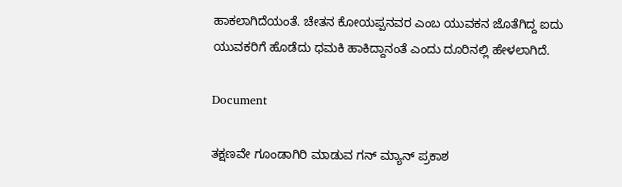ಹಾಕಲಾಗಿದೆಯಂತೆ. ಚೇತನ ಕೋಯಪ್ಪನವರ ಎಂಬ ಯುವಕನ ಜೊತೆಗಿದ್ದ ಐದು ಯುವಕರಿಗೆ ಹೊಡೆದು ಧಮಕಿ ಹಾಕಿದ್ದಾನಂತೆ ಎಂದು ದೂರಿನಲ್ಲಿ ಹೇಳಲಾಗಿದೆ.

Document

ತಕ್ಷಣವೇ ಗೂಂಡಾಗಿರಿ ಮಾಡುವ ಗನ್ ಮ್ಯಾನ್ ಪ್ರಕಾಶ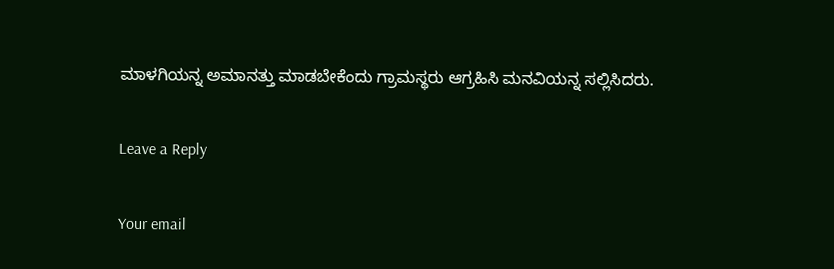ಮಾಳಗಿಯನ್ನ ಅಮಾನತ್ತು ಮಾಡಬೇಕೆಂದು ಗ್ರಾಮಸ್ಥರು ಆಗ್ರಹಿಸಿ ಮನವಿಯನ್ನ ಸಲ್ಲಿಸಿದರು.

Leave a Reply

Your email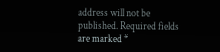address will not be published. Required fields are marked *